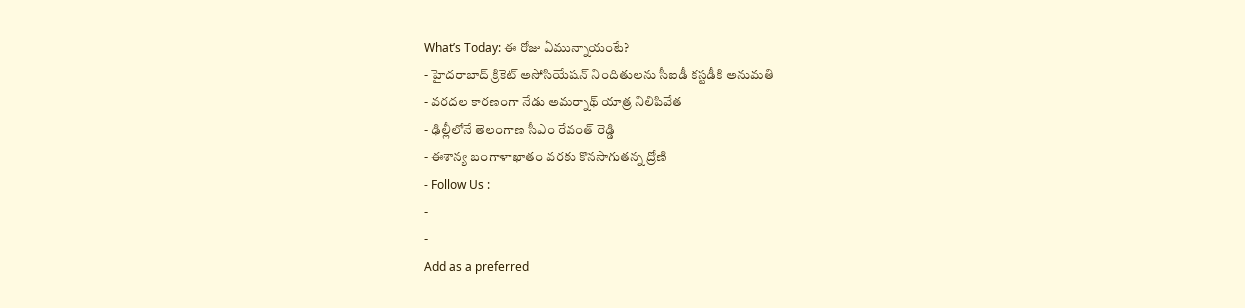What’s Today: ఈ రోజు ఏమున్నాయంటే?
- హైదరాబాద్ క్రికెట్ అసోసియేషన్ నిందితులను సీఐడీ కస్టడీకి అనుమతి
- వరదల కారణంగా నేడు అమర్నాథ్ యాత్ర నిలిపివేత
- ఢిల్లీలోనే తెలంగాణ సీఎం రేవంత్ రెడ్డి
- ఈశాన్య బంగాళాఖాతం వరకు కొనసాగుతన్న ద్రోణి
- Follow Us :
-
-
Add as a preferred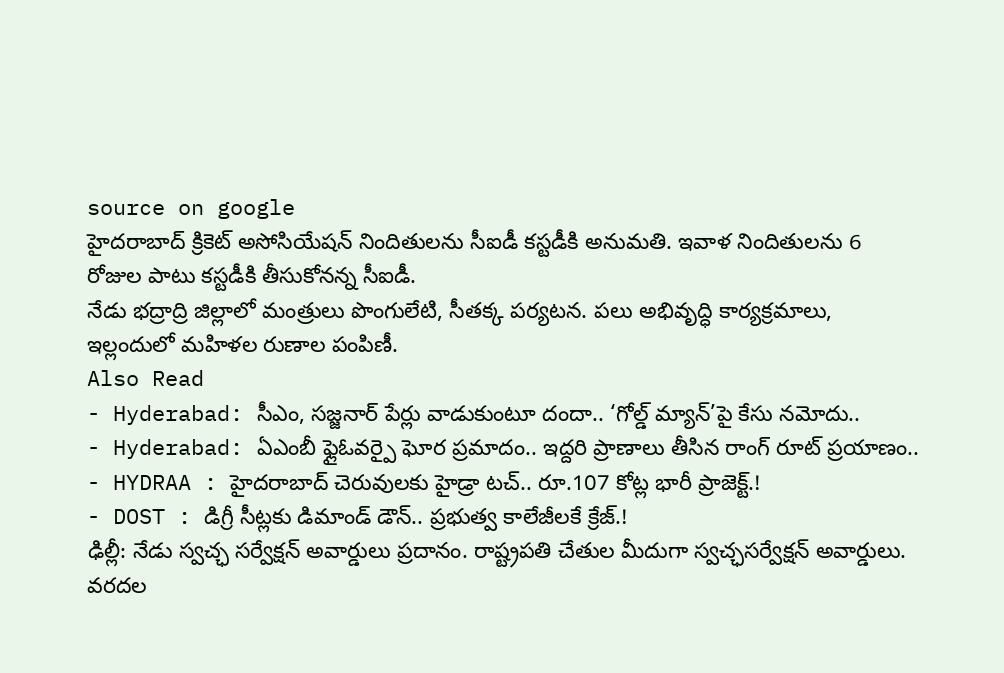source on google
హైదరాబాద్ క్రికెట్ అసోసియేషన్ నిందితులను సీఐడీ కస్టడీకి అనుమతి. ఇవాళ నిందితులను 6 రోజుల పాటు కస్టడీకి తీసుకోనన్న సీఐడీ.
నేడు భద్రాద్రి జిల్లాలో మంత్రులు పొంగులేటి, సీతక్క పర్యటన. పలు అభివృద్ధి కార్యక్రమాలు, ఇల్లందులో మహిళల రుణాల పంపిణీ.
Also Read
- Hyderabad: సీఎం, సజ్జనార్ పేర్లు వాడుకుంటూ దందా.. ‘గోల్డ్ మ్యాన్’పై కేసు నమోదు..
- Hyderabad: ఏఎంబీ ఫ్లైఓవర్పై ఘోర ప్రమాదం.. ఇద్దరి ప్రాణాలు తీసిన రాంగ్ రూట్ ప్రయాణం..
- HYDRAA : హైదరాబాద్ చెరువులకు హైడ్రా టచ్.. రూ.107 కోట్ల భారీ ప్రాజెక్ట్.!
- DOST : డిగ్రీ సీట్లకు డిమాండ్ డౌన్.. ప్రభుత్వ కాలేజీలకే క్రేజ్.!
ఢిల్లీ: నేడు స్వచ్ఛ సర్వేక్షన్ అవార్డులు ప్రదానం. రాష్ట్రపతి చేతుల మీదుగా స్వచ్ఛసర్వేక్షన్ అవార్డులు.
వరదల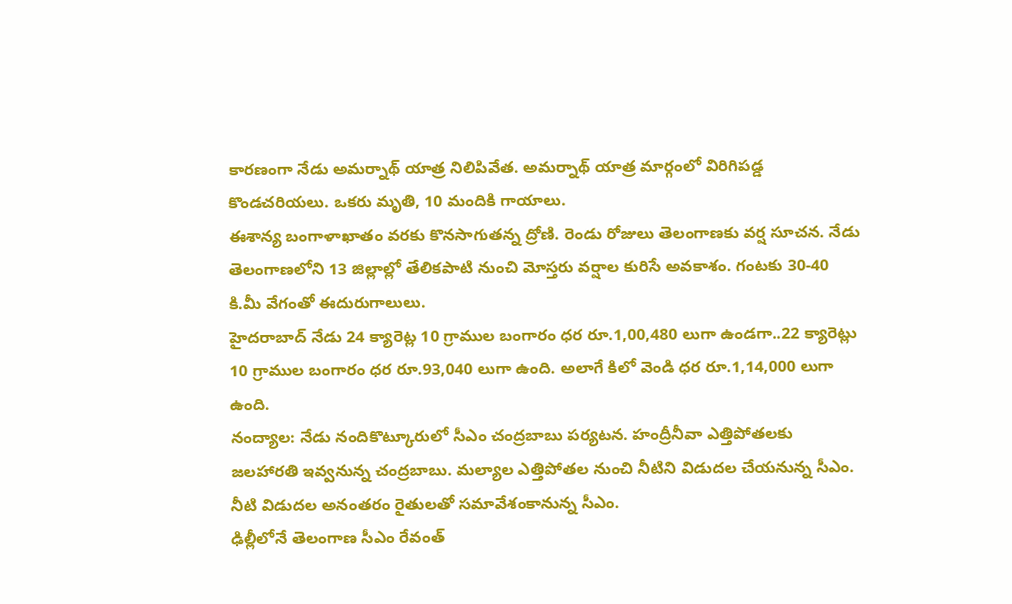కారణంగా నేడు అమర్నాథ్ యాత్ర నిలిపివేత. అమర్నాథ్ యాత్ర మార్గంలో విరిగిపడ్డ కొండచరియలు. ఒకరు మృతి, 10 మందికి గాయాలు.
ఈశాన్య బంగాళాఖాతం వరకు కొనసాగుతన్న ద్రోణి. రెండు రోజులు తెలంగాణకు వర్ష సూచన. నేడు తెలంగాణలోని 13 జిల్లాల్లో తేలికపాటి నుంచి మోస్తరు వర్షాల కురిసే అవకాశం. గంటకు 30-40 కి.మీ వేగంతో ఈదురుగాలులు.
హైదరాబాద్ నేడు 24 క్యారెట్ల 10 గ్రాముల బంగారం ధర రూ.1,00,480 లుగా ఉండగా..22 క్యారెట్లు 10 గ్రాముల బంగారం ధర రూ.93,040 లుగా ఉంది. అలాగే కిలో వెండి ధర రూ.1,14,000 లుగా ఉంది.
నంద్యాల: నేడు నందికొట్కూరులో సీఎం చంద్రబాబు పర్యటన. హంద్రీనీవా ఎత్తిపోతలకు జలహారతి ఇవ్వనున్న చంద్రబాబు. మల్యాల ఎత్తిపోతల నుంచి నీటిని విడుదల చేయనున్న సీఎం. నీటి విడుదల అనంతరం రైతులతో సమావేశంకానున్న సీఎం.
ఢిల్లీలోనే తెలంగాణ సీఎం రేవంత్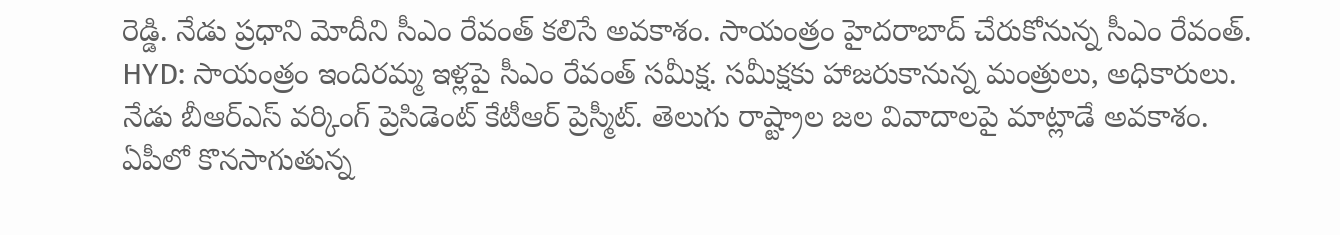రెడ్డి. నేడు ప్రధాని మోదీని సీఎం రేవంత్ కలిసే అవకాశం. సాయంత్రం హైదరాబాద్ చేరుకోనున్న సీఎం రేవంత్.
HYD: సాయంత్రం ఇందిరమ్మ ఇళ్లపై సీఎం రేవంత్ సమీక్ష. సమీక్షకు హాజరుకానున్న మంత్రులు, అధికారులు.
నేడు బీఆర్ఎస్ వర్కింగ్ ప్రెసిడెంట్ కేటీఆర్ ప్రెస్మీట్. తెలుగు రాష్ట్రాల జల వివాదాలపై మాట్లాడే అవకాశం.
ఏపీలో కొనసాగుతున్న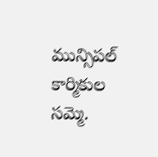మున్సిపల్ కార్మికుల సమ్మె.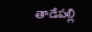తాడేపల్లి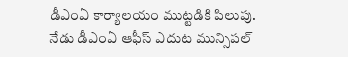డీఎంఏ కార్యాలయం ముట్టడికి పిలుపు. నేడు డీఎంఏ ఆఫీస్ ఎదుట మున్సిపల్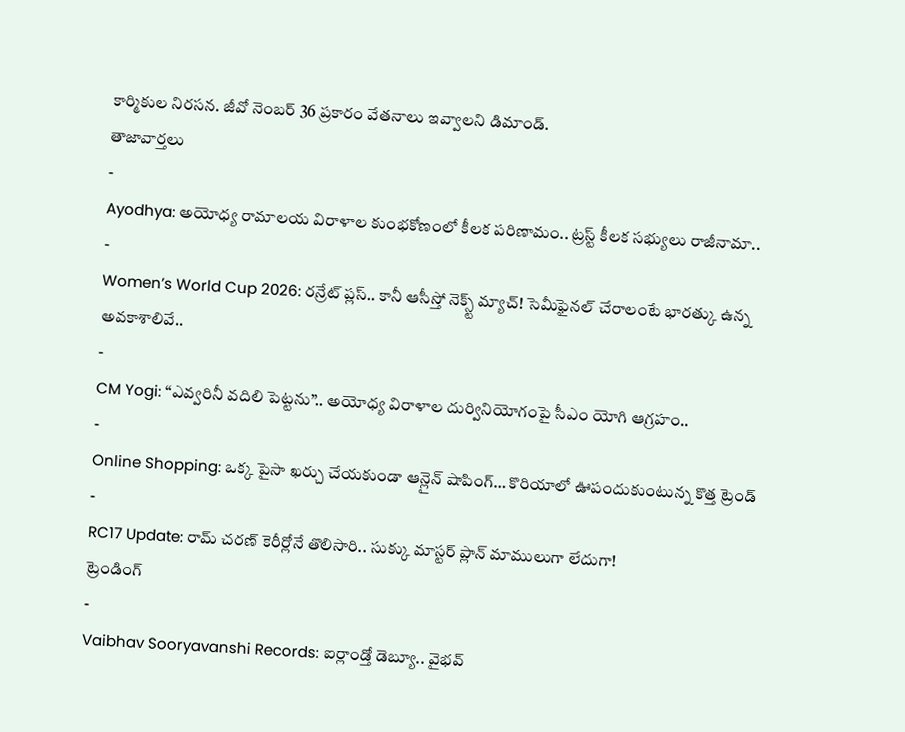కార్మికుల నిరసన. జీవో నెంబర్ 36 ప్రకారం వేతనాలు ఇవ్వాలని డిమాండ్.
తాజావార్తలు
-
Ayodhya: అయోధ్య రామాలయ విరాళాల కుంభకోణంలో కీలక పరిణామం.. ట్రస్ట్ కీలక సభ్యులు రాజీనామా..
-
Women’s World Cup 2026: రన్రేట్ ప్లస్.. కానీ ఆసీస్తో నెక్స్ట్ మ్యాచ్! సెమీఫైనల్ చేరాలంటే భారత్కు ఉన్న అవకాశాలివే..
-
CM Yogi: “ఎవ్వరినీ వదిలి పెట్టను”.. అయోధ్య విరాళాల దుర్వినియోగంపై సీఎం యోగి ఆగ్రహం..
-
Online Shopping: ఒక్క పైసా ఖర్చు చేయకుండా ఆన్లైన్ షాపింగ్… కొరియాలో ఊపందుకుంటున్న కొత్త ట్రెండ్
-
RC17 Update: రామ్ చరణ్ కెరీర్లోనే తొలిసారి.. సుక్కు మాస్టర్ ప్లాన్ మాములుగా లేదుగా!
ట్రెండింగ్
-
Vaibhav Sooryavanshi Records: ఐర్లాండ్తో డెబ్యూ.. వైభవ్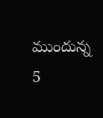ముందున్న 5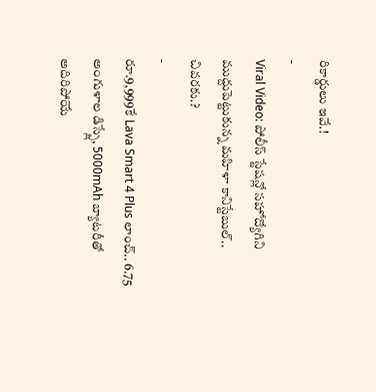రికార్డులు ఇవే.!
-
Viral Video: పోలీస్ స్టేషన్లో సహోద్యోగిని ముద్దుపెట్టుకున్న మహిళా కానిస్టేబుల్.. చివరకు.?
-
రూ.9,999కే Lava Smart 4 Plus లాంచ్.. 6.75 అంగుళాల డిస్ప్లే, 5000mAh బ్యాటరీతో అదిరిపోయే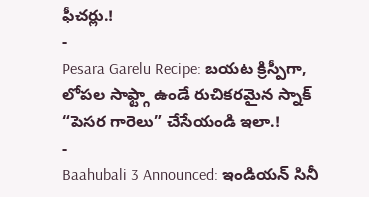ఫీచర్లు.!
-
Pesara Garelu Recipe: బయట క్రిస్పీగా, లోపల సాఫ్ట్గా ఉండే రుచికరమైన స్నాక్ “పెసర గారెలు” చేసేయండి ఇలా.!
-
Baahubali 3 Announced: ఇండియన్ సినీ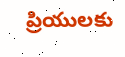ప్రియులకు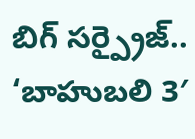బిగ్ సర్ప్రైజ్.. ‘బాహుబలి 3′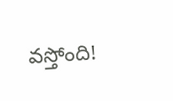వస్తోంది!